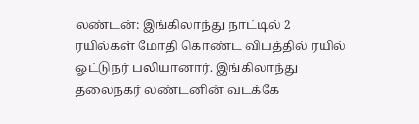லண்டன்: இங்கிலாந்து நாட்டில் 2 ரயில்கள் மோதி கொண்ட விபத்தில் ரயில் ஓட்டுநர் பலியானார். இங்கிலாந்து தலைநகர் லண்டனின் வடக்கே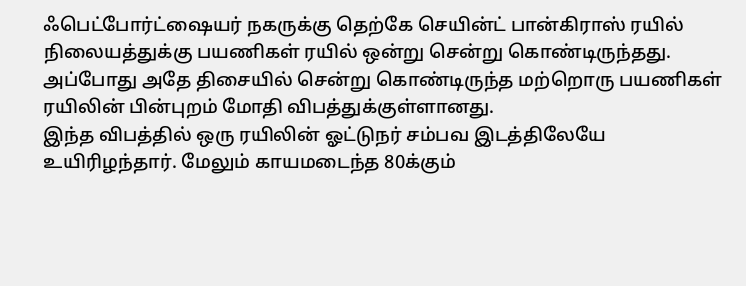ஃபெட்போர்ட்ஷையர் நகருக்கு தெற்கே செயின்ட் பான்கிராஸ் ரயில் நிலையத்துக்கு பயணிகள் ரயில் ஒன்று சென்று கொண்டிருந்தது. அப்போது அதே திசையில் சென்று கொண்டிருந்த மற்றொரு பயணிகள் ரயிலின் பின்புறம் மோதி விபத்துக்குள்ளானது.
இந்த விபத்தில் ஒரு ரயிலின் ஓட்டுநர் சம்பவ இடத்திலேயே உயிரிழந்தார். மேலும் காயமடைந்த 80க்கும்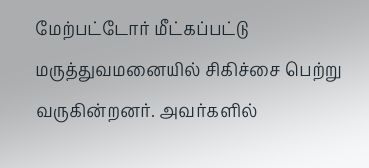மேற்பட்டோர் மீட்கப்பட்டு மருத்துவமனையில் சிகிச்சை பெற்று வருகின்றனர். அவர்களில்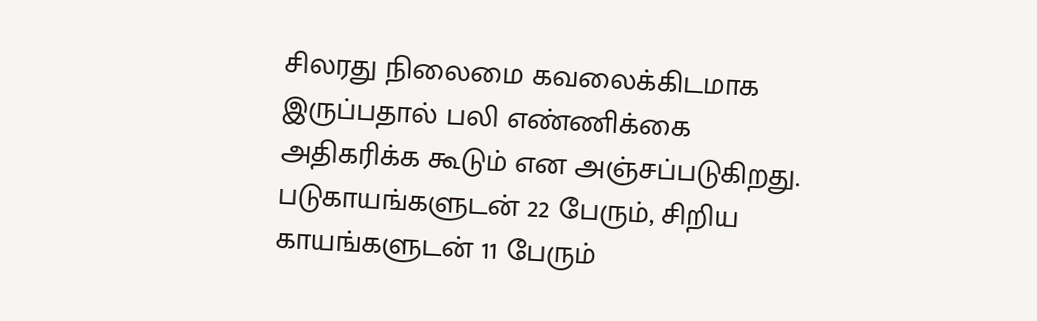சிலரது நிலைமை கவலைக்கிடமாக இருப்பதால் பலி எண்ணிக்கை அதிகரிக்க கூடும் என அஞ்சப்படுகிறது. படுகாயங்களுடன் 22 பேரும், சிறிய காயங்களுடன் 11 பேரும்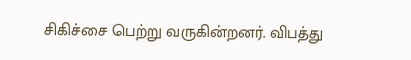சிகிச்சை பெற்று வருகின்றனர். விபத்து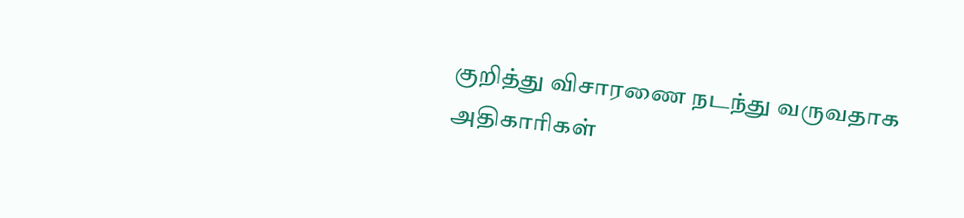குறித்து விசாரணை நடந்து வருவதாக அதிகாரிகள்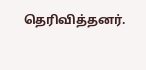தெரிவித்தனர்.